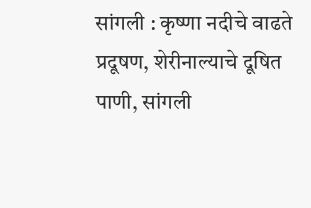सांगली : कृष्णा नदीचे वाढते प्रदूषण, शेरीनाल्याचे दूषित पाणी, सांगली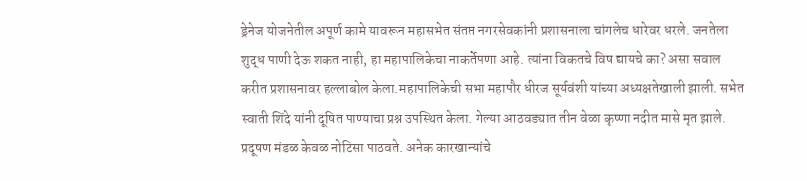ड्रेनेज योजनेतील अपूर्ण कामे यावरून महासभेत संतप्त नगरसेवकांनी प्रशासनाला चांगलेच धारेवर धरले. जनतेला शुद्ध पाणी देऊ शकत नाही, हा महापालिकेचा नाकर्तेपणा आहे. त्यांना विकतचे विष द्यायचे का? असा सवाल करीत प्रशासनावर हल्लाबोल केला.महापालिकेची सभा महापौर धीरज सूर्यवंशी यांच्या अध्यक्षतेखाली झाली. सभेत स्वाती शिंदे यांनी दूषित पाण्याचा प्रश्न उपस्थित केला. गेल्या आठवड्यात तीन वेळा कृष्णा नदीत मासे मृत झाले. प्रदूषण मंडळ केवळ नोटिसा पाठवते. अनेक कारखान्यांचे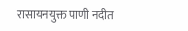रासायनयुक्त पाणी नदीत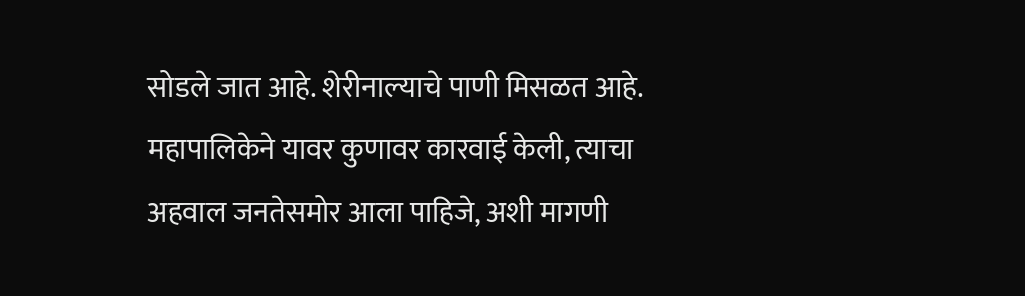सोडले जात आहे. शेरीनाल्याचे पाणी मिसळत आहे. महापालिकेने यावर कुणावर कारवाई केली, त्याचा अहवाल जनतेसमोर आला पाहिजे, अशी मागणी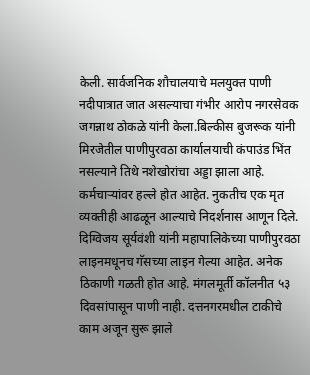केली. सार्वजनिक शौचालयाचे मलयुक्त पाणी नदीपात्रात जात असल्याचा गंभीर आरोप नगरसेवक जगन्नाथ ठोकळे यांनी केला.बिल्कीस बुजरूक यांनी मिरजेतील पाणीपुरवठा कार्यालयाची कंपाउंड भिंत नसल्याने तिथे नशेखोरांचा अड्डा झाला आहे. कर्मचाऱ्यांवर हल्ले होत आहेत. नुकतीच एक मृत व्यक्तीही आढळून आल्याचे निदर्शनास आणून दिले. दिग्विजय सूर्यवंशी यांनी महापालिकेच्या पाणीपुरवठा लाइनमधूनच गॅसच्या लाइन गेल्या आहेत. अनेक ठिकाणी गळती होत आहे. मंगलमूर्ती कॉलनीत ५३ दिवसांपासून पाणी नाही. दत्तनगरमधील टाकीचे काम अजून सुरू झाले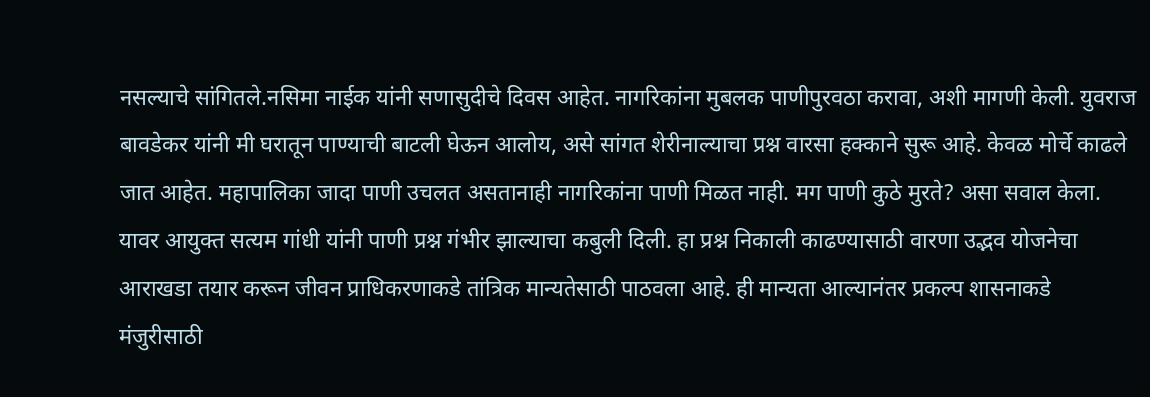नसल्याचे सांगितले.नसिमा नाईक यांनी सणासुदीचे दिवस आहेत. नागरिकांना मुबलक पाणीपुरवठा करावा, अशी मागणी केली. युवराज बावडेकर यांनी मी घरातून पाण्याची बाटली घेऊन आलोय, असे सांगत शेरीनाल्याचा प्रश्न वारसा हक्काने सुरू आहे. केवळ मोर्चे काढले जात आहेत. महापालिका जादा पाणी उचलत असतानाही नागरिकांना पाणी मिळत नाही. मग पाणी कुठे मुरते? असा सवाल केला.
यावर आयुक्त सत्यम गांधी यांनी पाणी प्रश्न गंभीर झाल्याचा कबुली दिली. हा प्रश्न निकाली काढण्यासाठी वारणा उद्भव योजनेचा आराखडा तयार करून जीवन प्राधिकरणाकडे तांत्रिक मान्यतेसाठी पाठवला आहे. ही मान्यता आल्यानंतर प्रकल्प शासनाकडे मंजुरीसाठी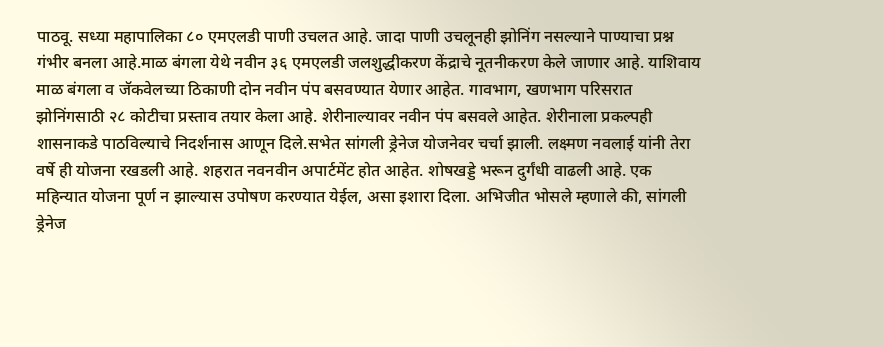पाठवू. सध्या महापालिका ८० एमएलडी पाणी उचलत आहे. जादा पाणी उचलूनही झोनिंग नसल्याने पाण्याचा प्रश्न गंभीर बनला आहे.माळ बंगला येथे नवीन ३६ एमएलडी जलशुद्धीकरण केंद्राचे नूतनीकरण केले जाणार आहे. याशिवाय माळ बंगला व जॅकवेलच्या ठिकाणी दोन नवीन पंप बसवण्यात येणार आहेत. गावभाग, खणभाग परिसरात झोनिंगसाठी २८ कोटीचा प्रस्ताव तयार केला आहे. शेरीनाल्यावर नवीन पंप बसवले आहेत. शेरीनाला प्रकल्पही शासनाकडे पाठविल्याचे निदर्शनास आणून दिले.सभेत सांगली ड्रेनेज योजनेवर चर्चा झाली. लक्ष्मण नवलाई यांनी तेरा वर्षे ही योजना रखडली आहे. शहरात नवनवीन अपार्टमेंट होत आहेत. शोषखड्डे भरून दुर्गंधी वाढली आहे. एक महिन्यात योजना पूर्ण न झाल्यास उपोषण करण्यात येईल, असा इशारा दिला. अभिजीत भोसले म्हणाले की, सांगली ड्रेनेज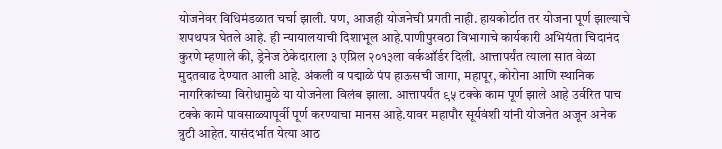योजनेवर विधिमंडळात चर्चा झाली. पण, आजही योजनेची प्रगती नाही. हायकोर्टात तर योजना पूर्ण झाल्याचे शपथपत्र घेतले आहे. ही न्यायालयाची दिशाभूल आहे.पाणीपुरवठा विभागाचे कार्यकारी अभियंता चिदानंद कुरणे म्हणाले की, ड्रेनेज ठेकेदाराला ३ एप्रिल २०१३ला वर्कऑर्डर दिली. आत्तापर्यंत त्याला सात वेळा मुदतवाढ देण्यात आली आहे. अंकली व पद्माळे पंप हाऊसची जागा, महापूर, कोरोना आणि स्थानिक नागरिकांच्या विरोधामुळे या योजनेला विलंब झाला. आत्तापर्यंत ९५ टक्के काम पूर्ण झाले आहे उर्वरित पाच टक्के कामे पावसाळ्यापूर्वी पूर्ण करण्याचा मानस आहे.यावर महापौर सूर्यवंशी यांनी योजनेत अजून अनेक त्रुटी आहेत. यासंदर्भात येत्या आठ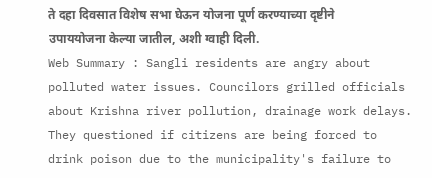ते दहा दिवसात विशेष सभा घेऊन योजना पूर्ण करण्याच्या दृष्टीने उपाययोजना केल्या जातील, अशी ग्वाही दिली.
Web Summary : Sangli residents are angry about polluted water issues. Councilors grilled officials about Krishna river pollution, drainage work delays. They questioned if citizens are being forced to drink poison due to the municipality's failure to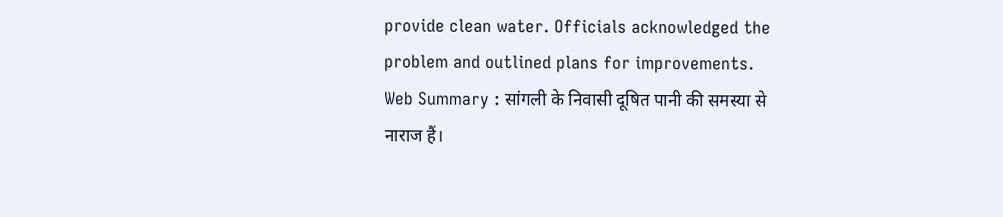provide clean water. Officials acknowledged the problem and outlined plans for improvements.
Web Summary : सांगली के निवासी दूषित पानी की समस्या से नाराज हैं।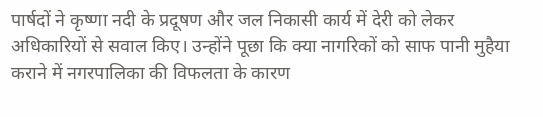पार्षदों ने कृष्णा नदी के प्रदूषण और जल निकासी कार्य में देरी को लेकर अधिकारियों से सवाल किए। उन्होंने पूछा कि क्या नागरिकों को साफ पानी मुहैया कराने में नगरपालिका की विफलता के कारण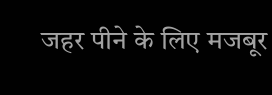जहर पीने के लिए मजबूर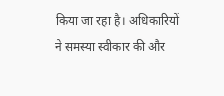किया जा रहा है। अधिकारियों ने समस्या स्वीकार की और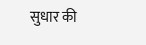सुधार की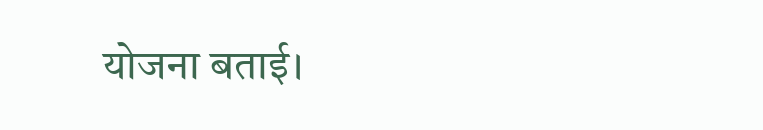योजना बताई।